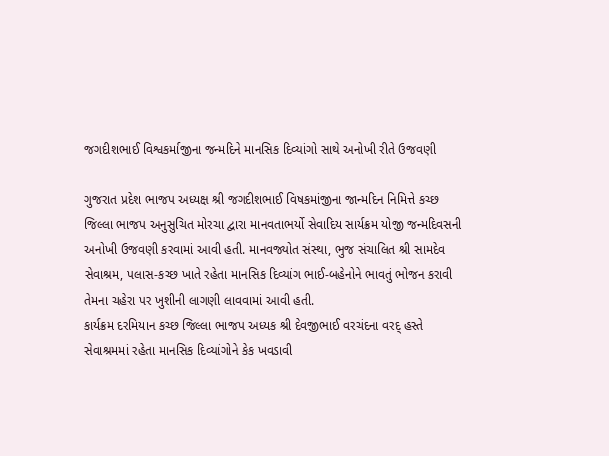જગદીશભાઈ વિશ્વકર્માજીના જન્મદિને માનસિક દિવ્યાંગો સાથે અનોખી રીતે ઉજવણી

ગુજરાત પ્રદેશ ભાજપ અધ્યક્ષ શ્રી જગદીશભાઈ વિષકમાંજીના જાન્મદિન નિમિત્તે કચ્છ જિલ્લા ભાજપ અનુસુચિત મોરચા દ્વારા માનવતાભર્યો સેવાદિય સાર્યક્રમ યોજી જન્મદિવસની અનોખી ઉજવણી કરવામાં આવી હતી. માનવજ્યોત સંસ્થા, ભુજ સંચાલિત શ્રી સામદેવ સેવાશ્રમ, પલાસ-કચ્છ ખાતે રહેતા માનસિક દિવ્યાંગ ભાઈ-બહેનોને ભાવતું ભોજન કરાવી તેમના ચહેરા પર ખુશીની લાગણી લાવવામાં આવી હતી.
કાર્યક્રમ દરમિયાન કચ્છ જિલ્લા ભાજપ અધ્યક શ્રી દેવજીભાઈ વરચંદના વરદ્ હસ્તે સેવાશ્રમમાં રહેતા માનસિક દિવ્યાંગોને કેક ખવડાવી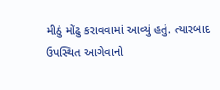મીઠું મોંઢુ કરાવવામાં આવ્યું હતું. ત્યારબાદ ઉપસ્થિત આગેવાનો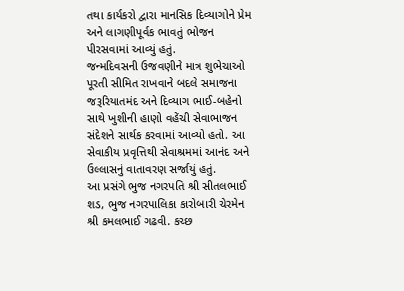તથા કાર્યકરો દ્વારા માનસિક દિવ્યાગોને પ્રેમ અને લાગણીપૂર્વક ભાવતું ભોજન પીરસવામાં આવ્યું હતું.
જન્મદિવસની ઉજવણીને માત્ર શુભેચાઓ પૂરતી સીમિત રાખવાને બદલે સમાજના જરૂરિયાતમંદ અને દિવ્યાગ ભાઈ-બહેનો સાથે ખુશીની હાણો વહેંચી સેવાભાજન સંદેશને સાર્થક કરવામાં આવ્યો હતો. આ સેવાકીય પ્રવૃત્તિથી સેવાશ્રમમાં આનંદ અને ઉલ્લાસનું વાતાવરણ સર્જાયું હતું.
આ પ્રસંગે ભુજ નગરપતિ શ્રી સીતલભાઈ શડ, ભુજ નગરપાલિકા કારોબારી ચેરમેન શ્રી કમલભાઈ ગઢવી. કચ્છ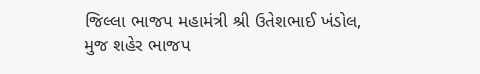જિલ્લા ભાજપ મહામંત્રી શ્રી ઉતેશભાઈ ખંડોલ, મુજ શહેર ભાજપ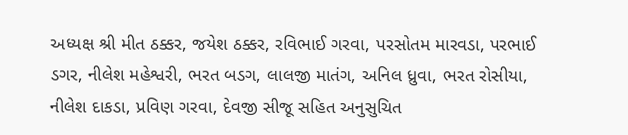અધ્યક્ષ શ્રી મીત ઠક્કર, જયેશ ઠક્કર, રવિભાઈ ગરવા, પરસોતમ મારવડા, પરભાઈ ડગર, નીલેશ મહેશ્વરી, ભરત બડગ, લાલજી માતંગ, અનિલ ધ્રુવા, ભરત રોસીયા, નીલેશ દાકડા, પ્રવિણ ગરવા, દેવજી સીજૂ સહિત અનુસુચિત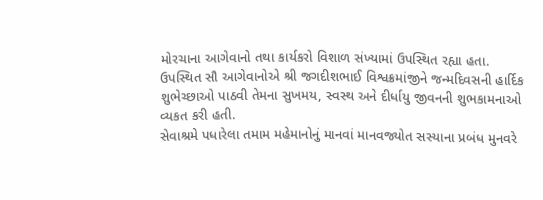મોરચાના આગેવાનો તથા કાર્યકરો વિશાળ સંખ્યામાં ઉપસ્થિત રહ્યા હતા.
ઉપસ્થિત સૌ આગેવાનોએ શ્રી જગદીશભાઈ વિશ્વક્રમાંજીને જન્મદિવસની હાર્દિક શુભેચ્છાઓ પાઠવી તેમના સુખમય, સ્વસ્થ અને દીર્ધાયુ જીવનની શુભકામનાઓ વ્યકત કરી હતી.
સેવાશ્રમે પધારેલા તમામ મહેમાનોનું માનવાં માનવજ્યોત સસ્યાના પ્રબંધ મુનવરે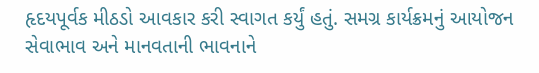હૃદયપૂર્વક મીઠડો આવકાર કરી સ્વાગત કર્યું હતું. સમગ્ર કાર્યક્રમનું આયોજન સેવાભાવ અને માનવતાની ભાવનાને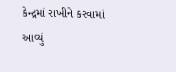કેન્દ્રમાં રાખીને કરવામાં આવ્યું